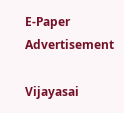E-Paper
Advertisement

Vijayasai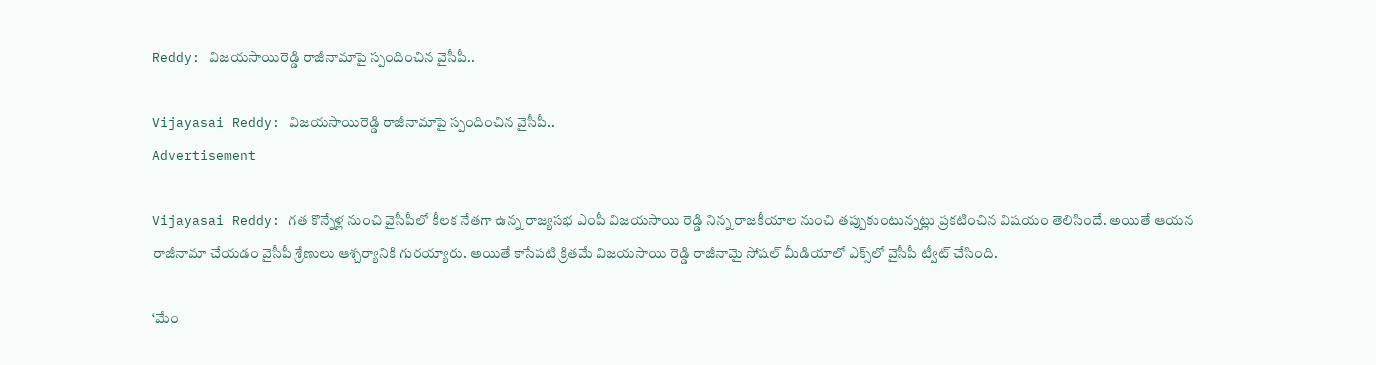Reddy: విజయసాయిరెడ్డి రాజీనామాపై స్పందించిన వైసీపీ..

Vijayasai Reddy: విజయసాయిరెడ్డి రాజీనామాపై స్పందించిన వైసీపీ..
Advertisement

Vijayasai Reddy: గత కొన్నేళ్ల నుంచి వైసీపీలో కీలక నేతగా ఉన్న రాజ్యసభ ఎంపీ విజయసాయి రెడ్డి నిన్న రాజకీయాల నుంచి తప్పుకుంటున్నట్లు ప్రకటించిన విషయం తెలిసిందే. అయితే ఆయన రాజీనామా చేయడం వైసీపీ శ్రేణులు ఆశ్చర్యానికి గురయ్యారు. అయితే కాసేపటి క్రితమే విజయసాయి రెడ్డి రాజీనామై సోషల్ మీడియాలో ఎక్స్‌లో వైసీపీ ట్వీట్ చేసింది.

‘మేం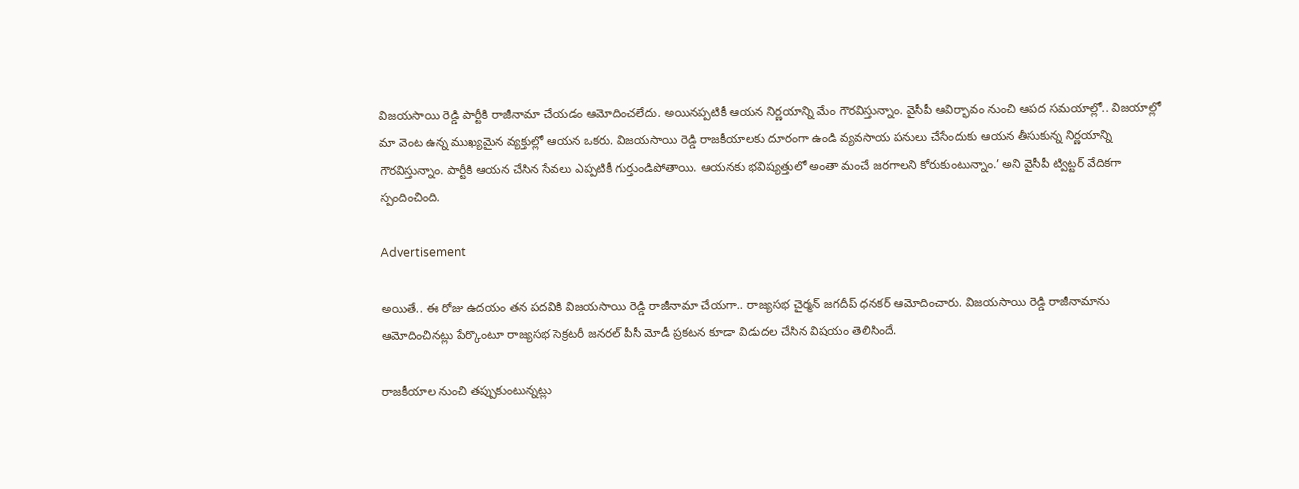విజయసాయి రెడ్డి పార్టీకి రాజీనామా చేయడం ఆమోదించలేదు. అయినప్పటికీ ఆయన నిర్ణయాన్ని మేం గౌరవిస్తున్నాం. వైసీపీ ఆవిర్భావం నుంచి ఆపద సమయాల్లో.. విజయాల్లో మా వెంట ఉన్న ముఖ్యమైన వ్యక్తుల్లో ఆయన ఒకరు. విజయసాయి రెడ్డి రాజకీయాలకు దూరంగా ఉండి వ్యవసాయ పనులు చేసేందుకు ఆయన తీసుకున్న నిర్ణయాన్ని గౌరవిస్తున్నాం. పార్టీకి ఆయన చేసిన సేవలు ఎప్పటికీ గుర్తుండిపోతాయి. ఆయనకు భవిష్యత్తులో అంతా మంచే జరగాలని కోరుకుంటున్నాం.’ అని వైసీపీ ట్విట్టర్ వేదికగా స్పందించింది.

Advertisement

అయితే.. ఈ రోజు ఉదయం తన పదవికి విజయసాయి రెడ్డి రాజీనామా చేయగా.. రాజ్యసభ చైర్మన్ జగదీప్ ధనకర్ ఆమోదించారు. విజయసాయి రెడ్డి రాజీనామాను ఆమోదించినట్లు పేర్కొంటూ రాజ్యసభ సెక్రటరీ జనరల్ పీసీ మోడీ ప్రకటన కూడా విడుదల చేసిన విషయం తెలిసిందే.

రాజకీయాల నుంచి తప్పుకుంటున్నట్లు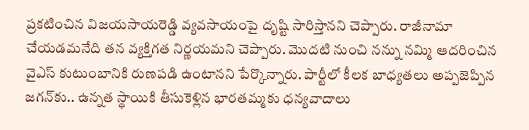ప్రకటించిన విజయసాయరెడ్డి వ్యవసాయంపై దృష్టి సారిస్తానని చెప్పారు. రాజీనామా చేయడమనేది తన వ్యక్తిగత నిర్ణయమని చెప్పారు. మొదటి నుంచి నన్ను నమ్మి ఆదరించిన వైఎస్ కుటుంబానికి రుణపడి ఉంటానని పేర్కొన్నారు. పార్టీలో కీలక బాధ్యతలు అప్పజెప్పిన జగన్‌కు.. ఉన్నత స్థాయికి తీసుకెళ్లిన భారతమ్మకు ధన్యవాదాలు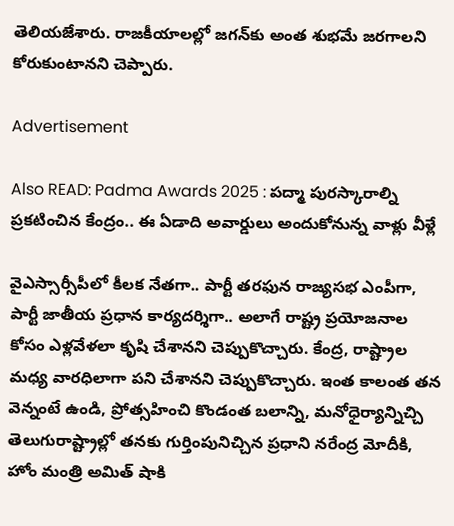తెలియజేశారు. రాజకీయాలల్లో జగన్‌కు అంత శుభమే జరగాలని కోరుకుంటానని చెప్పారు.

Advertisement

Also READ: Padma Awards 2025 : పద్మా పురస్కారాల్ని ప్రకటించిన కేంద్రం.. ఈ ఏడాది అవార్డులు అందుకోనున్న వాళ్లు వీళ్లే

వైఎస్సార్సీపీలో కీలక నేతగా.. పార్టీ తరఫున రాజ్యసభ ఎంపీగా,  పార్టీ జాతీయ ప్రధాన కార్యదర్శిగా.. అలాగే రాష్ట్ర ప్రయోజనాల కోసం ఎళ్లవేళలా కృషి చేశానని చెప్పుకొచ్చారు. కేంద్ర, రాష్ట్రాల  మధ్య వారధిలాగా పని చేశానని చెప్పుకొచ్చారు. ఇంత కాలంత తన వెన్నంటే ఉండి, ప్రోత్సహించి కొండంత బలాన్ని, మనోధైర్యాన్నిచ్చి తెలుగురాష్ట్రాల్లో తనకు గుర్తింపునిచ్చిన ప్రధాని నరేంద్ర మోదీకి, హోం మంత్రి అమిత్ షాకి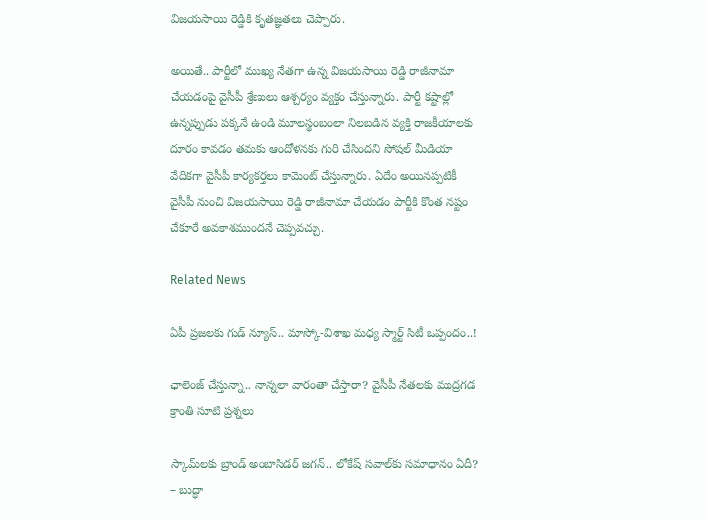విజయసాయి రెడ్డికి కృతజ్ఞతలు చెప్పారు.

అయితే.. పార్టీలో ముఖ్య నేతగా ఉన్న విజయసాయి రెడ్డి రాజీనామా చేయడంపై వైసీపీ శ్రేణులు ఆశ్చర్యం వ్యక్తం చేస్తున్నారు. పార్టీ కష్టాల్లో ఉన్నప్పుడు పక్కనే ఉండి మూలస్థంబంలా నిలబడిన వ్యక్తి రాజకీయాలకు దూరం కావడం తమకు ఆందోళనకు గురి చేసిందని సోషల్ మీడియా వేదికగా వైసీపీ కార్యకర్తలు కామెంట్ చేస్తున్నారు. ఏదేం అయినప్పటికీ వైసీపీ నుంచి విజయసాయి రెడ్డి రాజీనామా చేయడం పార్టీకి కొంత నష్టం చేకూరే అవకాశముందనే చెప్పవచ్చు.

Related News

ఏపీ ప్రజలకు గుడ్ న్యూస్.. మాస్కో-విశాఖ మధ్య స్మార్ట్ సిటీ ఒప్పందం..!

ఛాలెంజ్ చేస్తున్నా.. నాన్నలా వారంతా చేస్తారా? వైసీపీ నేతలకు ముద్రగడ క్రాంతి సూటి ప్రశ్నలు

స్కామ్‌లకు బ్రాండ్ అంబాసిడర్ జగన్.. లోకేష్ సవాల్‌కు సమాధానం ఏదీ? – బుద్ధా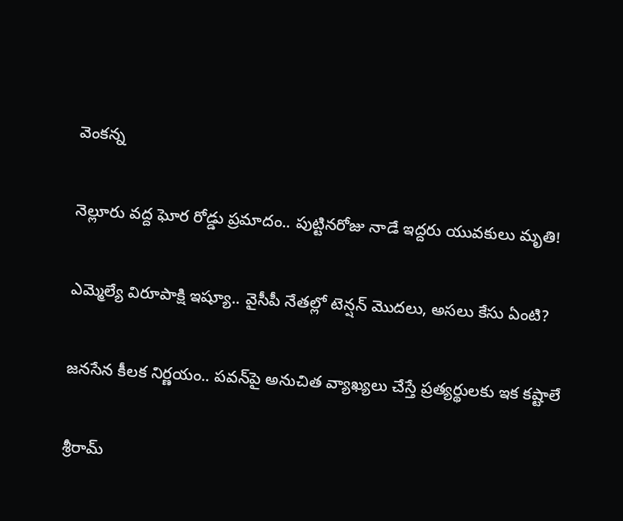వెంకన్న

నెల్లూరు వద్ద ఘోర రోడ్డు ప్రమాదం.. పుట్టినరోజు నాడే ఇద్దరు యువకులు మృతి!

ఎమ్మెల్యే విరూపాక్షి ఇష్యూ.. వైసీపీ నేతల్లో టెన్షన్ మొదలు, అసలు కేసు ఏంటి?

జనసేన కీలక నిర్ణయం.. పవన్‌పై అనుచిత వ్యాఖ్యలు చేస్తే ప్రత్యర్థులకు ఇక కష్టాలే

శ్రీరామ్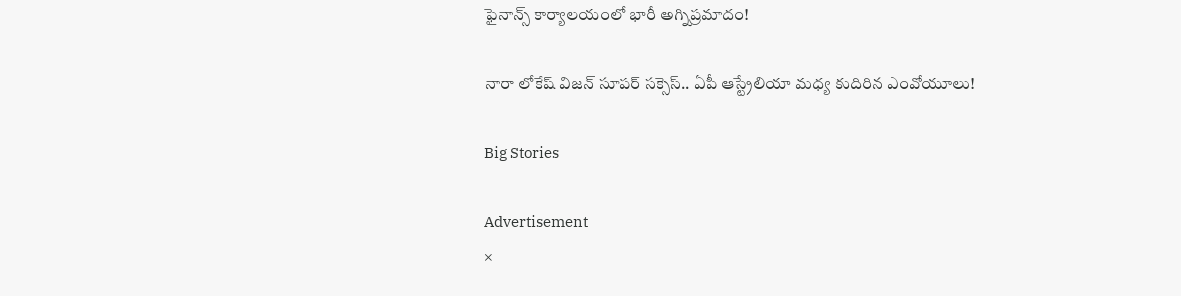ఫైనాన్స్ కార్యాలయంలో భారీ అగ్నిప్రమాదం!

నారా లోకేష్ విజన్ సూపర్ సక్సెస్.. ఏపీ ఆస్ట్రేలియా మధ్య కుదిరిన ఎంవోయూలు!

Big Stories

Advertisement
×